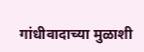गांधीवादाच्या मुळाशी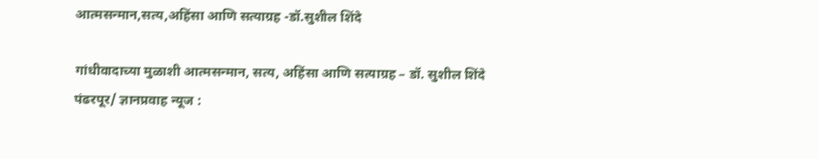आत्मसन्मान,सत्य,अहिंसा आणि सत्याग्रह -डॉ.सुशील शिंदे

गांधीवादाच्या मुळाशी आत्मसन्मान, सत्य, अहिंसा आणि सत्याग्रह – डॉ. सुशील शिंदे पंढरपूर/ ज्ञानप्रवाह न्यूज :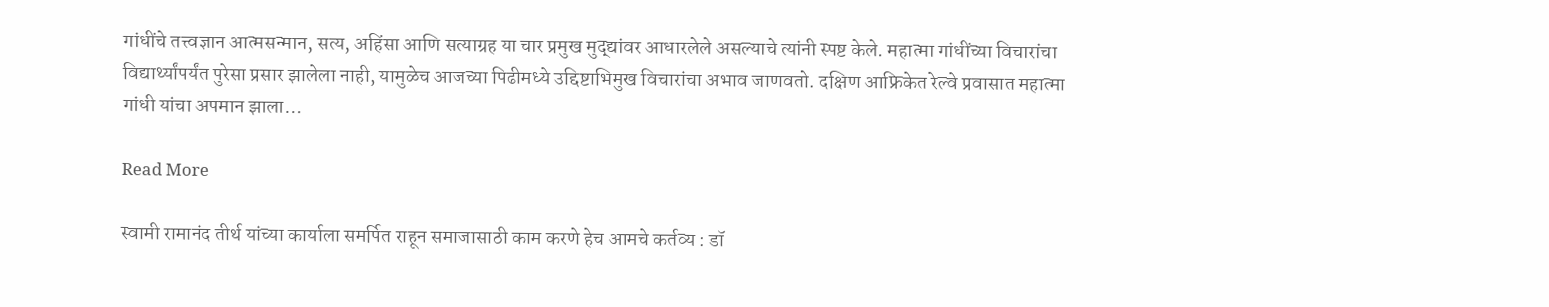गांधींचे तत्त्वज्ञान आत्मसन्मान, सत्य, अहिंसा आणि सत्याग्रह या चार प्रमुख मुद्द्यांवर आधारलेले असल्याचे त्यांनी स्पष्ट केले. महात्मा गांधींच्या विचारांचा विद्यार्थ्यांपर्यंत पुरेसा प्रसार झालेला नाही, यामुळेच आजच्या पिढीमध्ये उद्दिष्टाभिमुख विचारांचा अभाव जाणवतो. दक्षिण आफ्रिकेत रेल्वे प्रवासात महात्मा गांधी यांचा अपमान झाला…

Read More

स्वामी रामानंद तीर्थ यांच्या कार्याला समर्पित राहून समाजासाठी काम करणे हेच आमचे कर्तव्य : डॉ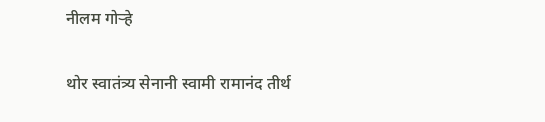नीलम गोऱ्हे

थोर स्वातंत्र्य सेनानी स्वामी रामानंद तीर्थ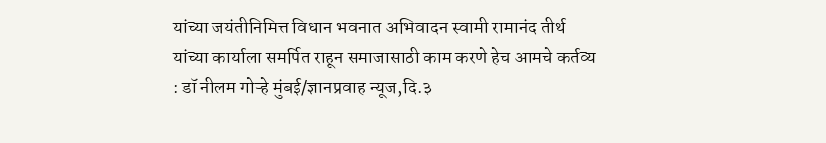यांच्या जयंतीनिमित्त विधान भवनात अभिवादन स्वामी रामानंद तीर्थ यांच्या कार्याला समर्पित राहून समाजासाठी काम करणे हेच आमचे कर्तव्य : डॉ नीलम गोऱ्हे मुंबई/ज्ञानप्रवाह न्यूज,दि.३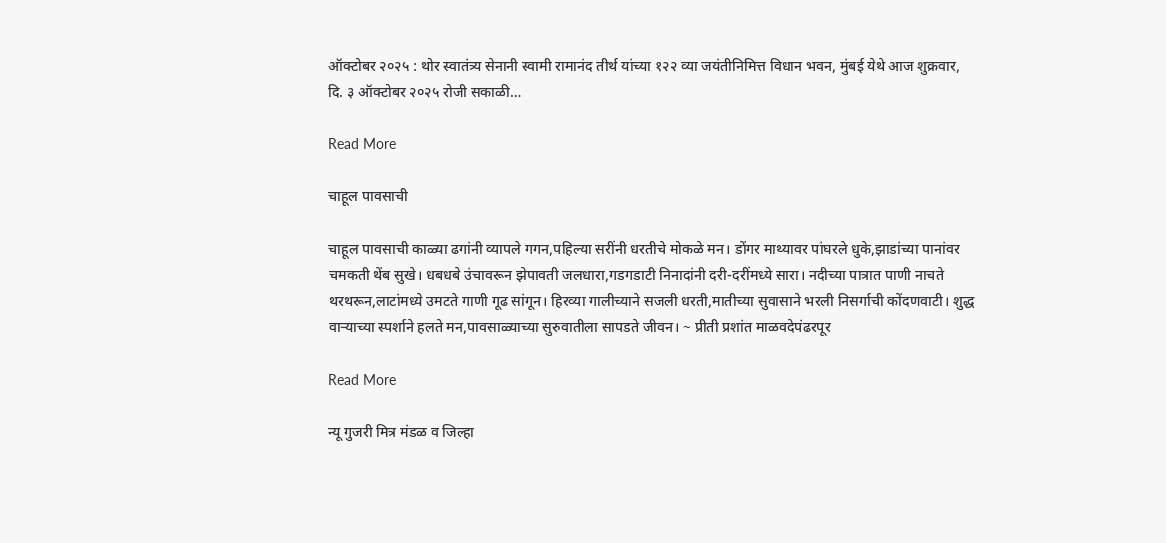ऑक्टोबर २०२५ : थोर स्वातंत्र्य सेनानी स्वामी रामानंद तीर्थ यांच्या १२२ व्या जयंतीनिमित्त विधान भवन, मुंबई येथे आज शुक्रवार, दि. ३ ऑक्टोबर २०२५ रोजी सकाळी…

Read More

चाहूल पावसाची

चाहूल पावसाची काळ्या ढगांनी व्यापले गगन,पहिल्या सरींनी धरतीचे मोकळे मन। डोंगर माथ्यावर पांघरले धुके,झाडांच्या पानांवर चमकती थेंब सुखे। धबधबे उंचावरून झेपावती जलधारा,गडगडाटी निनादांनी दरी-दरींमध्ये सारा। नदीच्या पात्रात पाणी नाचते थरथरून,लाटांमध्ये उमटते गाणी गूढ सांगून। हिरव्या गालीच्याने सजली धरती,मातीच्या सुवासाने भरली निसर्गाची कोंदणवाटी। शुद्ध वाऱ्याच्या स्पर्शाने हलते मन,पावसाळ्याच्या सुरुवातीला सापडते जीवन। ~ प्रीती प्रशांत माळवदेपंढरपूर

Read More

न्यू गुजरी मित्र मंडळ व जिल्हा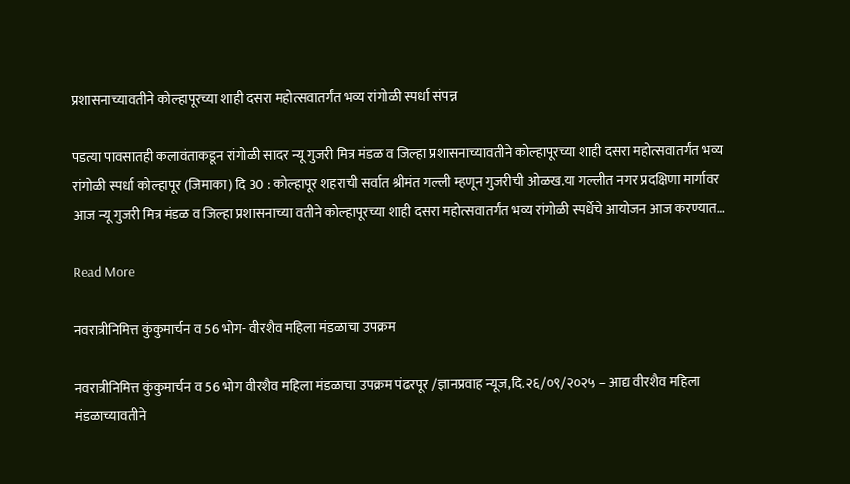प्रशासनाच्यावतीने कोल्हापूरच्या शाही दसरा महोत्सवातर्गंत भव्य रांगोळी स्पर्धा संपन्न

पडत्या पावसातही कलावंताकडून रांगोळी सादर न्यू गुजरी मित्र मंडळ व जिल्हा प्रशासनाच्यावतीने कोल्हापूरच्या शाही दसरा महोत्सवातर्गंत भव्य रांगोळी स्पर्धा कोल्हापूर (जिमाका) दि 30 : कोल्हापूर शहराची सर्वात श्रीमंत गल्ली म्हणून गुजरीची ओळख.या गल्लीत नगर प्रदक्षिणा मार्गावर आज न्यू गुजरी मित्र मंडळ व जिल्हा प्रशासनाच्या वतीने कोल्हापूरच्या शाही दसरा महोत्सवातर्गंत भव्य रांगोळी स्पर्धेचे आयोजन आज करण्यात…

Read More

नवरात्रीनिमित्त कुंकुमार्चन व 56 भोग- वीरशैव महिला मंडळाचा उपक्रम

नवरात्रीनिमित्त कुंकुमार्चन व 56 भोग वीरशैव महिला मंडळाचा उपक्रम पंढरपूर /ज्ञानप्रवाह न्यूज,दि.२६/०९/२०२५ – आद्य वीरशैव महिला मंडळाच्यावतीने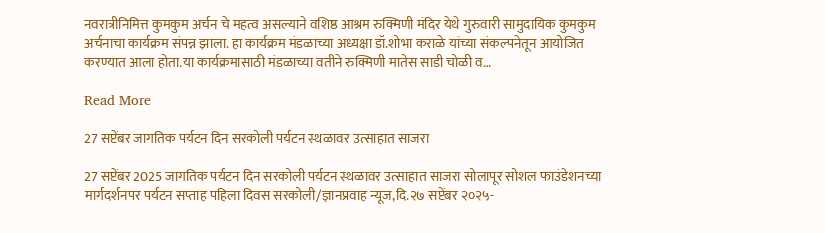नवरात्रीनिमित्त कुमकुम अर्चन चे महत्व असल्याने वशिष्ठ आश्रम रुक्मिणी मंदिर येथे गुरुवारी सामुदायिक कुमकुम अर्चनाचा कार्यक्रम संपन्न झाला. हा कार्यक्रम मंडळाच्या अध्यक्षा डॉ.शोभा कराळे यांच्या संकल्पनेतून आयोजित करण्यात आला होता.या कार्यक्रमासाठी मंडळाच्या वतीने रुक्मिणी मातेस साडी चोळी व…

Read More

27 सप्टेंबर जागतिक पर्यटन दिन सरकोली पर्यटन स्थळावर उत्साहात साजरा

27 सप्टेंबर 2025 जागतिक पर्यटन दिन सरकोली पर्यटन स्थळावर उत्साहात साजरा सोलापूर सोशल फाउंडेशनच्या मार्गदर्शनपर पर्यटन सप्ताह पहिला दिवस सरकोली/ज्ञानप्रवाह न्यूज,दि.२७ सप्टेंबर २०२५-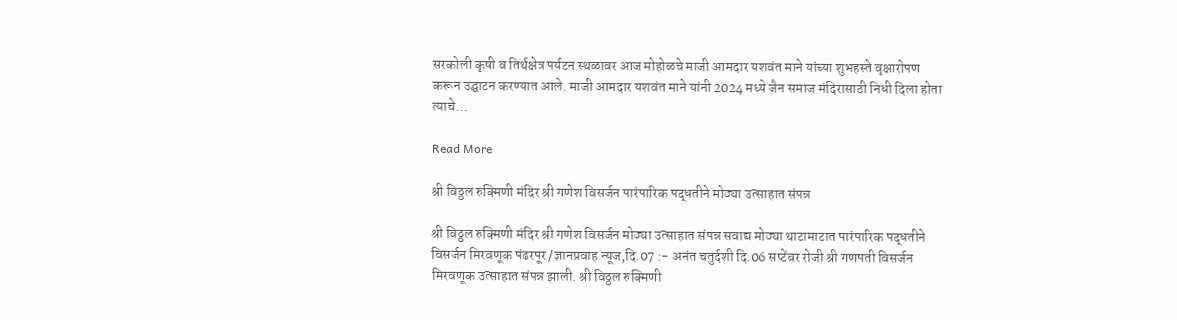सरकोली कृषी व तिर्थक्षेत्र पर्यटन स्थळावर आज मोहोळचे माजी आमदार यशवंत माने यांच्या शुभहस्ते वृक्षारोपण करून उद्घाटन करण्यात आले. माजी आमदार यशवंत माने यांनी 2024 मध्ये जैन समाज मंदिरासाठी निधी दिला होता त्याचे…

Read More

श्री विठ्ठल रुक्मिणी मंदिर श्री गणेश विसर्जन पारंपारिक पद्धतीने मोठ्या उत्साहात संपन्न

श्री विठ्ठल रुक्मिणी मंदिर श्री गणेश विसर्जन मोठ्या उत्साहात संपन्न सवाद्य मोठ्या थाटामाटात पारंपारिक पद्धतीने विसर्जन मिरवणूक पंढरपूर /ज्ञानप्रवाह न्यूज,दि.07 :- अनंत चतुर्दशी दि.06 सप्टेंबर रोजी श्री गणपती विसर्जन मिरवणूक उत्साहात संपन्न झाली. श्री विठ्ठल रुक्मिणी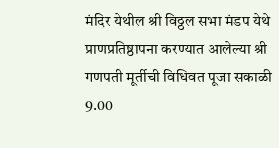मंदिर येथील श्री विठ्ठल सभा मंडप येथे प्राणप्रतिष्ठापना करण्यात आलेल्या श्री गणपती मूर्तीची विधिवत पूजा सकाळी 9.00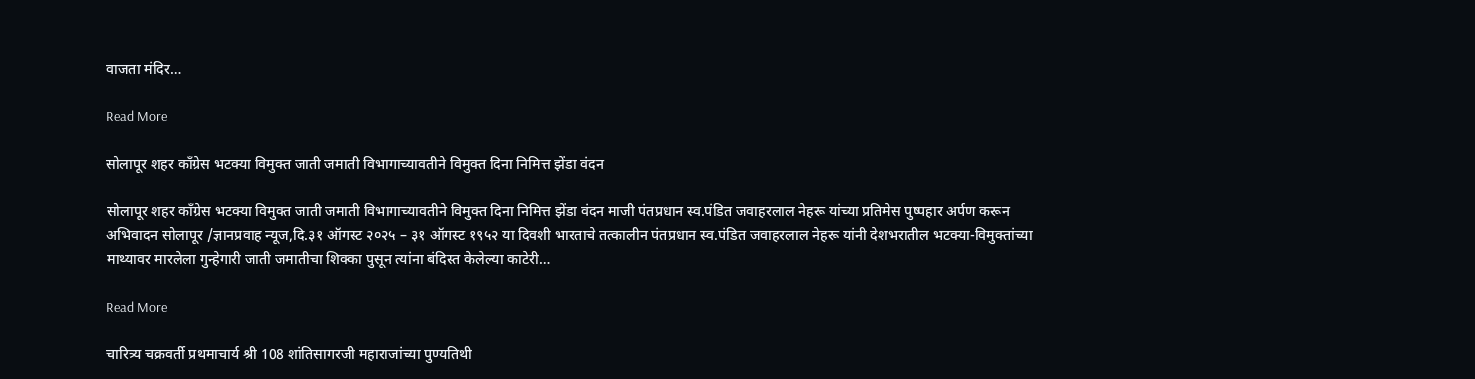वाजता मंदिर…

Read More

सोलापूर शहर काँग्रेस भटक्या विमुक्त जाती जमाती विभागाच्यावतीने विमुक्त दिना निमित्त झेंडा वंदन

सोलापूर शहर काँग्रेस भटक्या विमुक्त जाती जमाती विभागाच्यावतीने विमुक्त दिना निमित्त झेंडा वंदन माजी पंतप्रधान स्व.पंडित जवाहरलाल नेहरू यांच्या प्रतिमेस पुष्पहार अर्पण करून अभिवादन सोलापूर /ज्ञानप्रवाह न्यूज,दि.३१ ऑगस्ट २०२५ – ३१ ऑगस्ट १९५२ या दिवशी भारताचे तत्कालीन पंतप्रधान स्व.पंडित जवाहरलाल नेहरू यांनी देशभरातील भटक्या-विमुक्तांच्या माथ्यावर मारलेला गुन्हेगारी जाती जमातीचा शिक्का पुसून त्यांना बंदिस्त केलेल्या काटेरी…

Read More

चारित्र्य चक्रवर्ती प्रथमाचार्य श्री 108 शांतिसागरजी महाराजांच्या पुण्यतिथी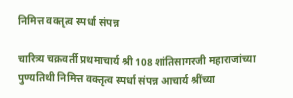निमित्त वक्तृत्व स्पर्धा संपन्न

चारित्र्य चक्रवर्ती प्रथमाचार्य श्री 108 शांतिसागरजी महाराजांच्या पुण्यतिथी निमित्त वक्तृत्व स्पर्धा संपन्न आचार्य श्रींच्या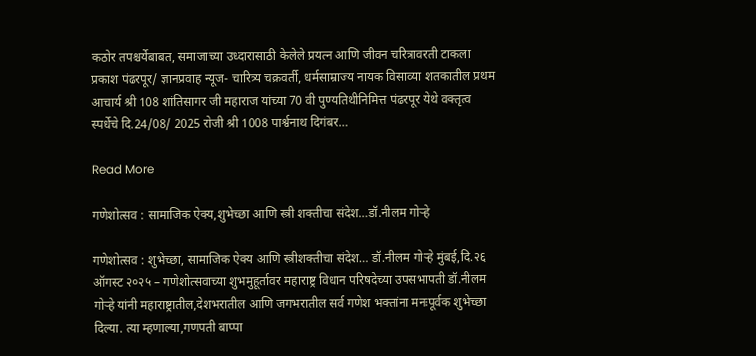कठोर तपश्चर्येबाबत, समाजाच्या उध्दारासाठी केलेले प्रयत्न आणि जीवन चरित्रावरती टाकला प्रकाश पंढरपूर/ ज्ञानप्रवाह न्यूज- चारित्र्य चक्रवर्ती, धर्मसाम्राज्य नायक विसाव्या शतकातील प्रथम आचार्य श्री 108 शांतिसागर जी महाराज यांच्या 70 वी पुण्यतिथीनिमित्त पंढरपूर येथे वक्तृत्व स्पर्धेचे दि.24/08/ 2025 रोजी श्री 1008 पार्श्वनाथ दिगंबर…

Read More

गणेशोत्सव : सामाजिक ऐक्य,शुभेच्छा आणि स्त्री शक्तीचा संदेश…डॉ.नीलम गोऱ्हे

गणेशोत्सव : शुभेच्छा, सामाजिक ऐक्य आणि स्त्रीशक्तीचा संदेश… डॉ.नीलम गोऱ्हे मुंबई,दि.२६ ऑगस्ट २०२५ – गणेशोत्सवाच्या शुभमुहूर्तावर महाराष्ट्र विधान परिषदेच्या उपसभापती डॉ.नीलम गोऱ्हे यांनी महाराष्ट्रातील,देशभरातील आणि जगभरातील सर्व गणेश भक्तांना मनःपूर्वक शुभेच्छा दिल्या. त्या म्हणाल्या,गणपती बाप्पा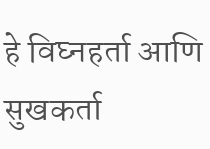हे विघ्नहर्ता आणि सुखकर्ता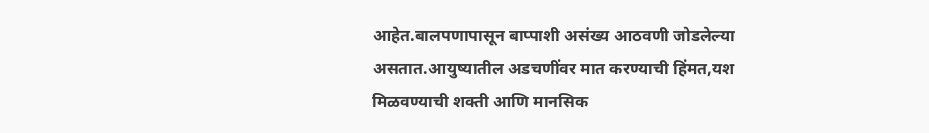आहेत.बालपणापासून बाप्पाशी असंख्य आठवणी जोडलेल्या असतात.आयुष्यातील अडचणींवर मात करण्याची हिंमत,यश मिळवण्याची शक्ती आणि मानसिक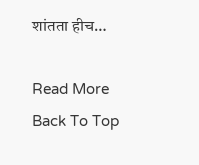शांतता हीच…

Read More
Back To Top